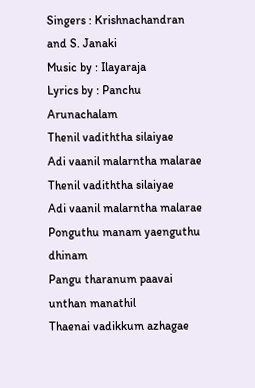Singers : Krishnachandran and S. Janaki
Music by : Ilayaraja
Lyrics by : Panchu Arunachalam
Thenil vadiththa silaiyae
Adi vaanil malarntha malarae
Thenil vadiththa silaiyae
Adi vaanil malarntha malarae
Ponguthu manam yaenguthu dhinam
Pangu tharanum paavai unthan manathil
Thaenai vadikkum azhagae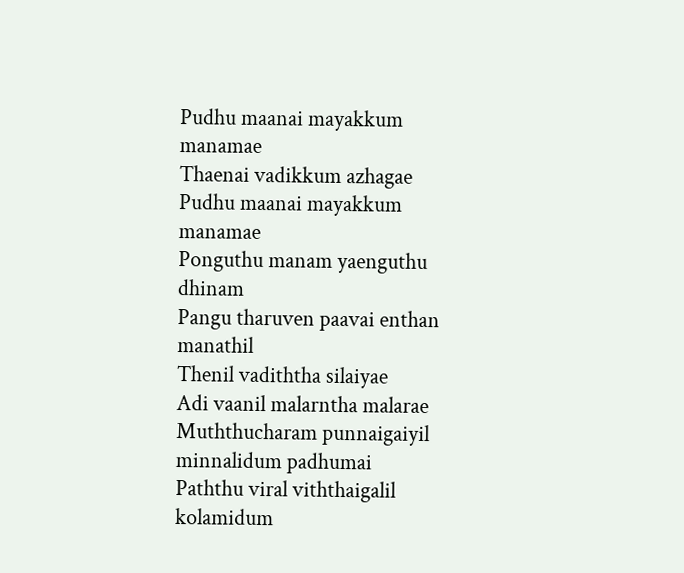Pudhu maanai mayakkum manamae
Thaenai vadikkum azhagae
Pudhu maanai mayakkum manamae
Ponguthu manam yaenguthu dhinam
Pangu tharuven paavai enthan manathil
Thenil vadiththa silaiyae
Adi vaanil malarntha malarae
Muththucharam punnaigaiyil minnalidum padhumai
Paththu viral viththaigalil kolamidum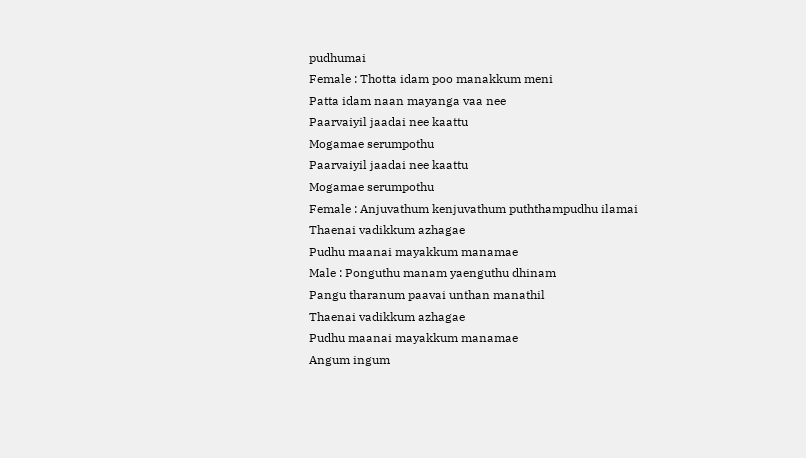pudhumai
Female : Thotta idam poo manakkum meni
Patta idam naan mayanga vaa nee
Paarvaiyil jaadai nee kaattu
Mogamae serumpothu
Paarvaiyil jaadai nee kaattu
Mogamae serumpothu
Female : Anjuvathum kenjuvathum puththampudhu ilamai
Thaenai vadikkum azhagae
Pudhu maanai mayakkum manamae
Male : Ponguthu manam yaenguthu dhinam
Pangu tharanum paavai unthan manathil
Thaenai vadikkum azhagae
Pudhu maanai mayakkum manamae
Angum ingum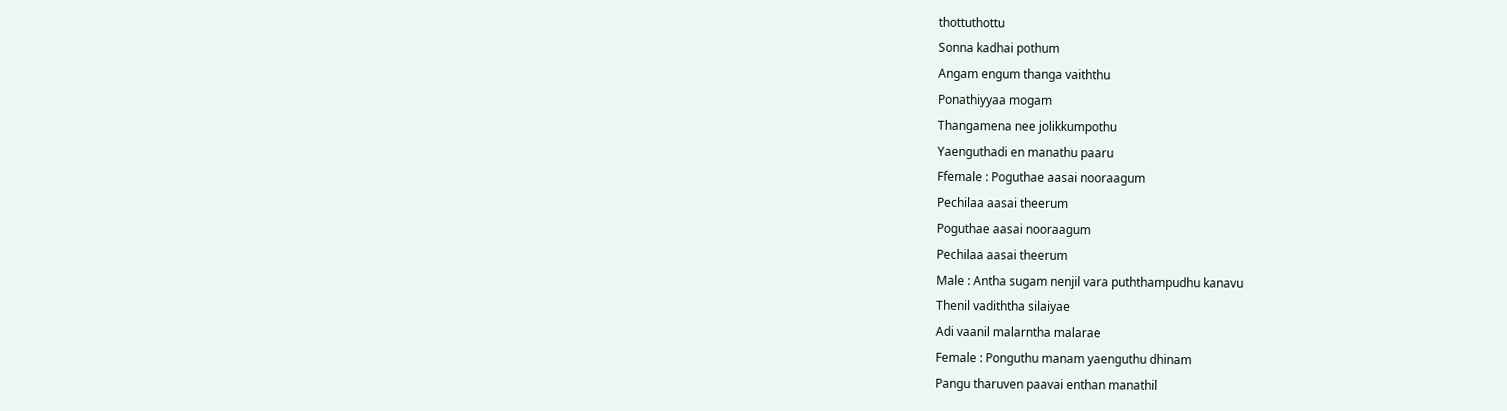thottuthottu
Sonna kadhai pothum
Angam engum thanga vaiththu
Ponathiyyaa mogam
Thangamena nee jolikkumpothu
Yaenguthadi en manathu paaru
Ffemale : Poguthae aasai nooraagum
Pechilaa aasai theerum
Poguthae aasai nooraagum
Pechilaa aasai theerum
Male : Antha sugam nenjil vara puththampudhu kanavu
Thenil vadiththa silaiyae
Adi vaanil malarntha malarae
Female : Ponguthu manam yaenguthu dhinam
Pangu tharuven paavai enthan manathil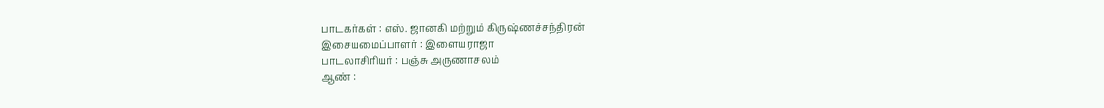பாடகர்கள் : எஸ். ஜானகி மற்றும் கிருஷ்ணச்சந்திரன்
இசையமைப்பாளர் : இளையராஜா
பாடலாசிரியர் : பஞ்சு அருணாசலம்
ஆண் :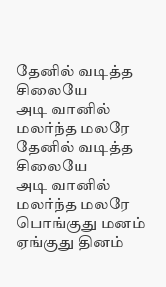தேனில் வடித்த சிலையே
அடி வானில் மலர்ந்த மலரே
தேனில் வடித்த சிலையே
அடி வானில் மலர்ந்த மலரே
பொங்குது மனம் ஏங்குது தினம்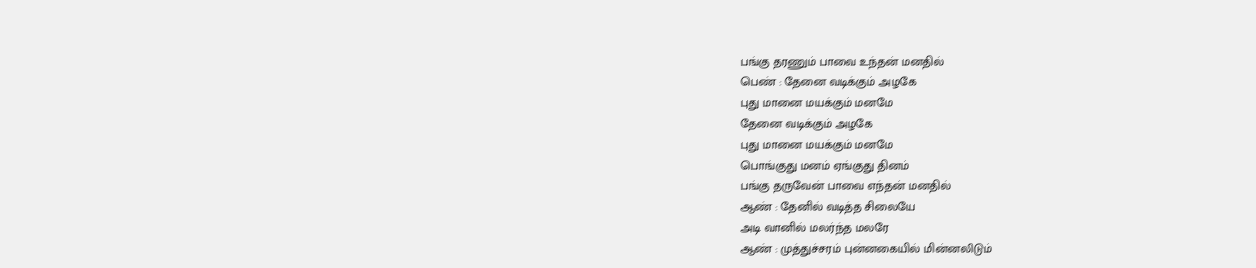பங்கு தரணும் பாவை உந்தன் மனதில்
பெண் : தேனை வடிக்கும் அழகே
புது மானை மயக்கும் மனமே
தேனை வடிக்கும் அழகே
புது மானை மயக்கும் மனமே
பொங்குது மனம் ஏங்குது தினம்
பங்கு தருவேன் பாவை எந்தன் மனதில்
ஆண் : தேனில் வடித்த சிலையே
அடி வானில் மலர்ந்த மலரே
ஆண் : முத்துச்சரம் புன்னகையில் மின்னலிடும்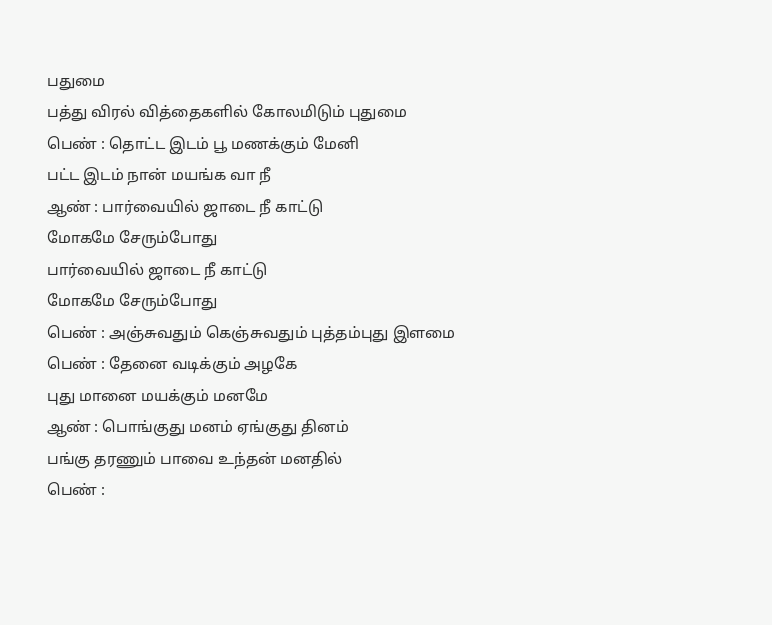பதுமை
பத்து விரல் வித்தைகளில் கோலமிடும் புதுமை
பெண் : தொட்ட இடம் பூ மணக்கும் மேனி
பட்ட இடம் நான் மயங்க வா நீ
ஆண் : பார்வையில் ஜாடை நீ காட்டு
மோகமே சேரும்போது
பார்வையில் ஜாடை நீ காட்டு
மோகமே சேரும்போது
பெண் : அஞ்சுவதும் கெஞ்சுவதும் புத்தம்புது இளமை
பெண் : தேனை வடிக்கும் அழகே
புது மானை மயக்கும் மனமே
ஆண் : பொங்குது மனம் ஏங்குது தினம்
பங்கு தரணும் பாவை உந்தன் மனதில்
பெண் :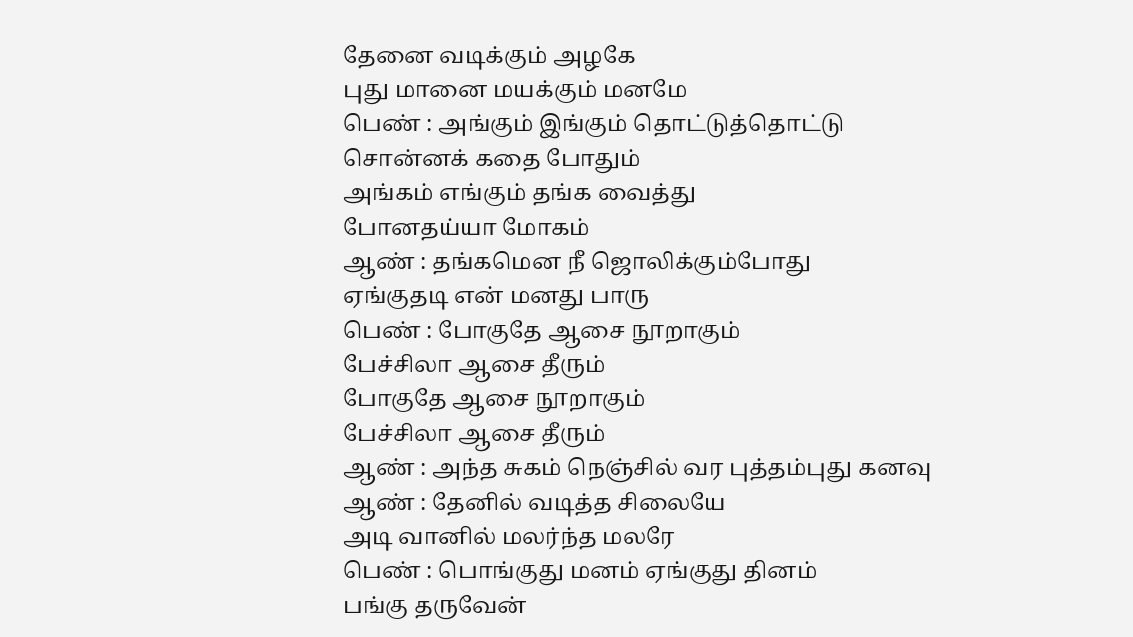தேனை வடிக்கும் அழகே
புது மானை மயக்கும் மனமே
பெண் : அங்கும் இங்கும் தொட்டுத்தொட்டு
சொன்னக் கதை போதும்
அங்கம் எங்கும் தங்க வைத்து
போனதய்யா மோகம்
ஆண் : தங்கமென நீ ஜொலிக்கும்போது
ஏங்குதடி என் மனது பாரு
பெண் : போகுதே ஆசை நூறாகும்
பேச்சிலா ஆசை தீரும்
போகுதே ஆசை நூறாகும்
பேச்சிலா ஆசை தீரும்
ஆண் : அந்த சுகம் நெஞ்சில் வர புத்தம்புது கனவு
ஆண் : தேனில் வடித்த சிலையே
அடி வானில் மலர்ந்த மலரே
பெண் : பொங்குது மனம் ஏங்குது தினம்
பங்கு தருவேன்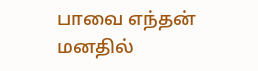பாவை எந்தன் மனதில்